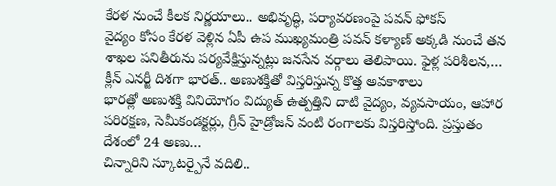కేరళ నుంచే కీలక నిర్ణయాలు.. అభివృద్ధి, పర్యావరణంపై పవన్ ఫోకస్
వైద్యం కోసం కేరళ వెళ్లిన ఏపీ ఉప ముఖ్యమంత్రి పవన్ కళ్యాణ్ అక్కడి నుంచే తన శాఖల పనితీరును పర్యవేక్షిస్తున్నట్లు జనసేన వర్గాలు తెలిపాయి. ఫైళ్ల పరిశీలన,…
క్లీన్ ఎనర్జీ దిశగా భారత్.. అణుశక్తితో విస్తరిస్తున్న కొత్త అవకాశాలు
భారత్లో అణుశక్తి వినియోగం విద్యుత్ ఉత్పత్తిని దాటి వైద్యం, వ్యవసాయం, ఆహార పరిరక్షణ, సెమీకండక్టర్లు, గ్రీన్ హైడ్రోజన్ వంటి రంగాలకు విస్తరిస్తోంది. ప్రస్తుతం దేశంలో 24 అణు…
చిన్నారిని స్కూటర్పైనే వదిలి..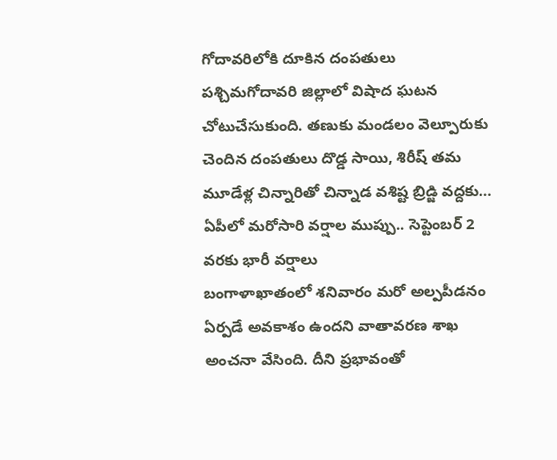గోదావరిలోకి దూకిన దంపతులు
పశ్చిమగోదావరి జిల్లాలో విషాద ఘటన చోటుచేసుకుంది. తణుకు మండలం వెల్పూరుకు చెందిన దంపతులు దొడ్డ సాయి, శిరీష్ తమ మూడేళ్ల చిన్నారితో చిన్నాడ వశిష్ట బ్రిడ్జి వద్దకు…
ఏపీలో మరోసారి వర్షాల ముప్పు.. సెప్టెంబర్ 2 వరకు భారీ వర్షాలు
బంగాళాఖాతంలో శనివారం మరో అల్పపీడనం ఏర్పడే అవకాశం ఉందని వాతావరణ శాఖ అంచనా వేసింది. దీని ప్రభావంతో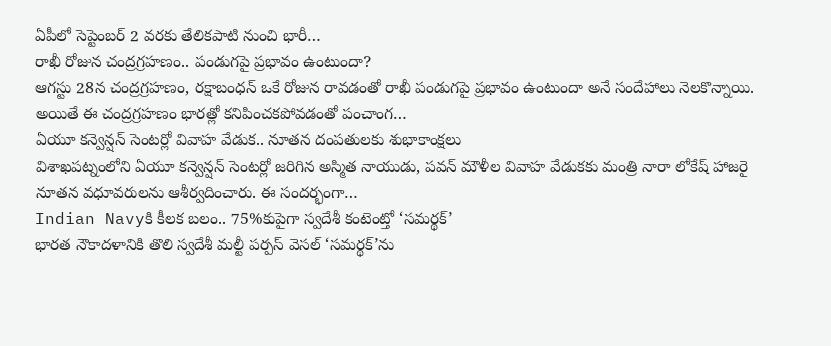ఏపీలో సెప్టెంబర్ 2 వరకు తేలికపాటి నుంచి భారీ…
రాఖీ రోజున చంద్రగ్రహణం.. పండుగపై ప్రభావం ఉంటుందా?
ఆగస్టు 28న చంద్రగ్రహణం, రక్షాబంధన్ ఒకే రోజున రావడంతో రాఖీ పండుగపై ప్రభావం ఉంటుందా అనే సందేహాలు నెలకొన్నాయి. అయితే ఈ చంద్రగ్రహణం భారత్లో కనిపించకపోవడంతో పంచాంగ…
ఏయూ కన్వెన్షన్ సెంటర్లో వివాహ వేడుక.. నూతన దంపతులకు శుభాకాంక్షలు
విశాఖపట్నంలోని ఏయూ కన్వెన్షన్ సెంటర్లో జరిగిన అస్మిత నాయుడు, పవన్ మౌళీల వివాహ వేడుకకు మంత్రి నారా లోకేష్ హాజరై నూతన వధూవరులను ఆశీర్వదించారు. ఈ సందర్భంగా…
Indian Navyకి కీలక బలం.. 75%కుపైగా స్వదేశీ కంటెంట్తో ‘సమర్థక్’
భారత నౌకాదళానికి తొలి స్వదేశీ మల్టీ పర్పస్ వెసల్ ‘సమర్థక్’ను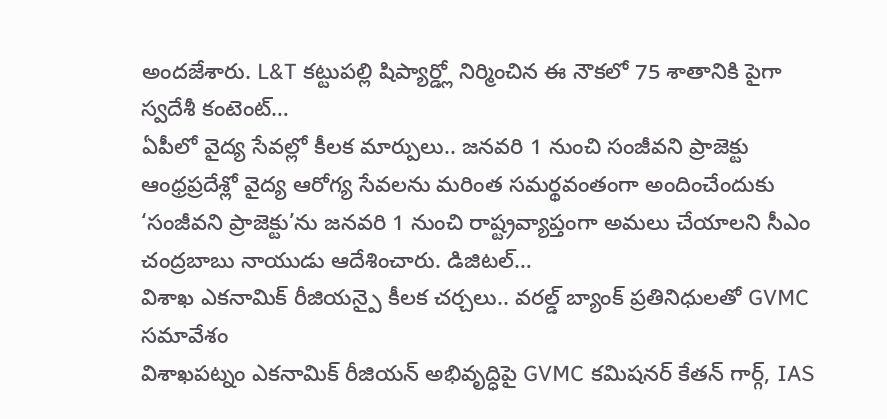అందజేశారు. L&T కట్టుపల్లి షిప్యార్డ్లో నిర్మించిన ఈ నౌకలో 75 శాతానికి పైగా స్వదేశీ కంటెంట్…
ఏపీలో వైద్య సేవల్లో కీలక మార్పులు.. జనవరి 1 నుంచి సంజీవని ప్రాజెక్టు
ఆంధ్రప్రదేశ్లో వైద్య ఆరోగ్య సేవలను మరింత సమర్థవంతంగా అందించేందుకు ‘సంజీవని ప్రాజెక్టు’ను జనవరి 1 నుంచి రాష్ట్రవ్యాప్తంగా అమలు చేయాలని సీఎం చంద్రబాబు నాయుడు ఆదేశించారు. డిజిటల్…
విశాఖ ఎకనామిక్ రీజియన్పై కీలక చర్చలు.. వరల్డ్ బ్యాంక్ ప్రతినిధులతో GVMC సమావేశం
విశాఖపట్నం ఎకనామిక్ రీజియన్ అభివృద్ధిపై GVMC కమిషనర్ కేతన్ గార్గ్, IAS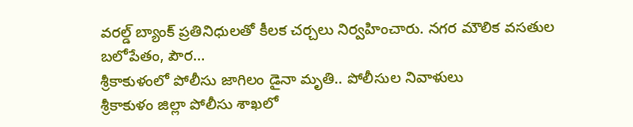వరల్డ్ బ్యాంక్ ప్రతినిధులతో కీలక చర్చలు నిర్వహించారు. నగర మౌలిక వసతుల బలోపేతం, పౌర…
శ్రీకాకుళంలో పోలీసు జాగిలం డైనా మృతి.. పోలీసుల నివాళులు
శ్రీకాకుళం జిల్లా పోలీసు శాఖలో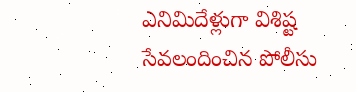ఎనిమిదేళ్లుగా విశిష్ట సేవలందించిన పోలీసు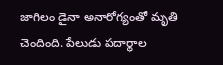జాగిలం డైనా అనారోగ్యంతో మృతి చెందింది. పేలుడు పదార్థాల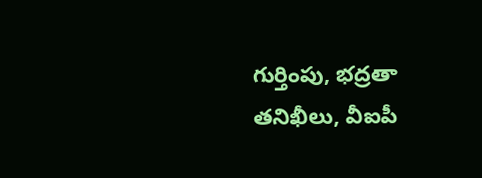గుర్తింపు, భద్రతా తనిఖీలు, వీఐపీ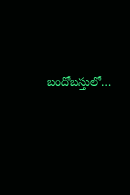బందోబస్తులో…